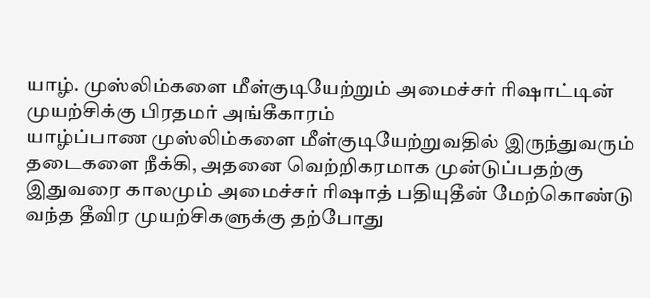யாழ். முஸ்லிம்களை மீள்குடியேற்றும் அமைச்சர் ரிஷாட்டின் முயற்சிக்கு பிரதமர் அங்கீகாரம்
யாழ்ப்பாண முஸ்லிம்களை மீள்குடியேற்றுவதில் இருந்துவரும் தடைகளை நீக்கி, அதனை வெற்றிகரமாக முன்டுப்பதற்கு இதுவரை காலமும் அமைச்சர் ரிஷாத் பதியுதீன் மேற்கொண்டு வந்த தீவிர முயற்சிகளுக்கு தற்போது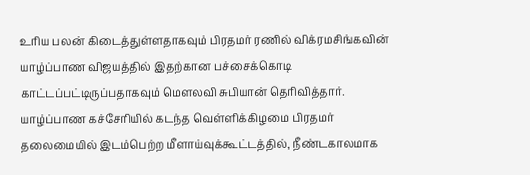உரிய பலன் கிடைத்துள்ளதாகவும் பிரதமர் ரணில் விக்ரமசிங்கவின் யாழ்ப்பாண விஜயத்தில் இதற்கான பச்சைக்கொடி காட்டப்பட்டிருப்பதாகவும் மௌலவி சுபியான் தெரிவித்தார். யாழ்ப்பாண கச்சேரியில் கடந்த வெள்ளிக்கிழமை பிரதமர் தலைமையில் இடம்பெற்ற மீளாய்வுக்கூட்டத்தில், நீண்டகாலமாக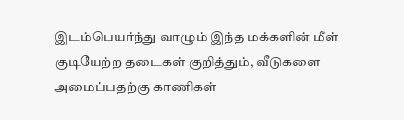இடம்பெயர்ந்து வாழும் இந்த மக்களின் மீள் குடியேற்ற தடைகள் குறித்தும், வீடுகளை அமைப்பதற்கு காணிகள்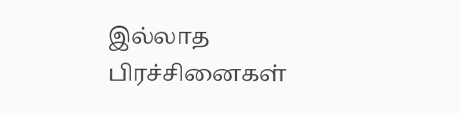இல்லாத பிரச்சினைகள்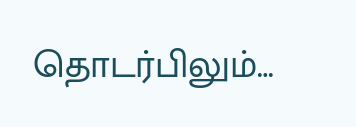தொடர்பிலும்…